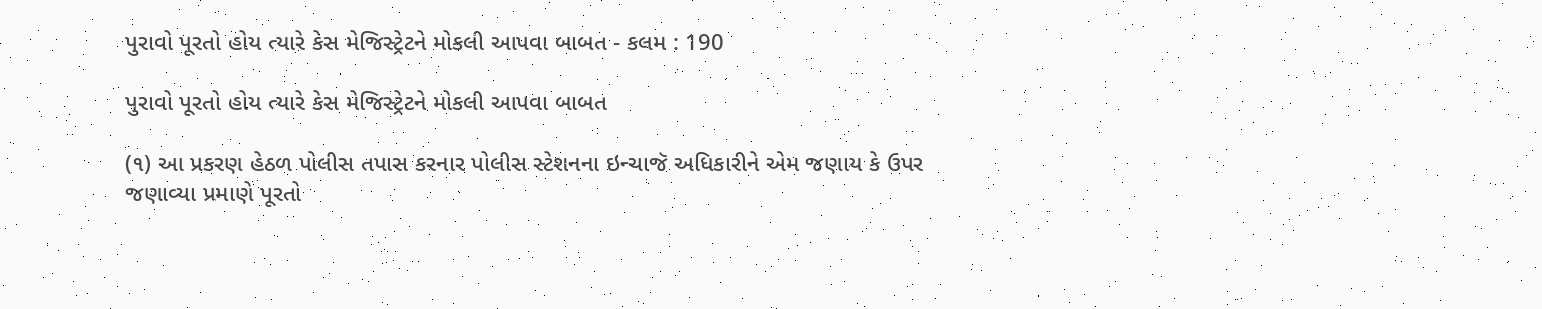પુરાવો પૂરતો હોય ત્યારે કેસ મેજિસ્ટ્રેટને મોકલી આપવા બાબત - કલમ : 190

પુરાવો પૂરતો હોય ત્યારે કેસ મેજિસ્ટ્રેટને મોકલી આપવા બાબત

(૧) આ પ્રકરણ હેઠળ પોલીસ તપાસ કરનાર પોલીસ સ્ટેશનના ઇન્ચાજૅ અધિકારીને એમ જણાય કે ઉપર જણાવ્યા પ્રમાણે પૂરતો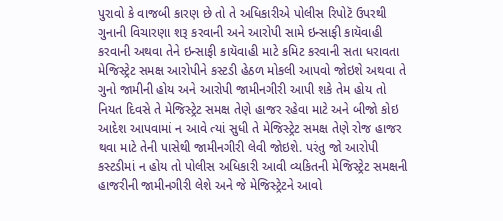પુરાવો કે વાજબી કારણ છે તો તે અધિકારીએ પોલીસ રિપોટૅ ઉપરથી ગુનાની વિચારણા શરૂ કરવાની અને આરોપી સામે ઇન્સાફી કાયૅવાહી કરવાની અથવા તેને ઇન્સાફી કાયૅવાહી માટે કમિટ કરવાની સતા ધરાવતા મેજિસ્ટ્રેટ સમક્ષ આરોપીને કસ્ટડી હેઠળ મોકલી આપવો જોઇશે અથવા તે ગુનો જામીની હોય અને આરોપી જામીનગીરી આપી શકે તેમ હોય તો નિયત દિવસે તે મેજિસ્ટ્રેટ સમક્ષ તેણે હાજર રહેવા માટે અને બીજો કોઇ આદેશ આપવામાં ન આવે ત્યાં સુધી તે મેજિસ્ટ્રેટ સમક્ષ તેણે રોજ હાજર થવા માટે તેની પાસેથી જામીનગીરી લેવી જોઇશે. પરંતુ જો આરોપી કસ્ટડીમાં ન હોય તો પોલીસ અધિકારી આવી વ્યકિતની મેજિસ્ટ્રેટ સમક્ષની હાજરીની જામીનગીરી લેશે અને જે મેજિસ્ટ્રેટને આવો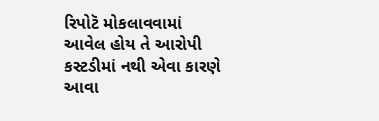રિપોટૅ મોકલાવવામાં આવેલ હોય તે આરોપી કસ્ટડીમાં નથી એવા કારણે આવા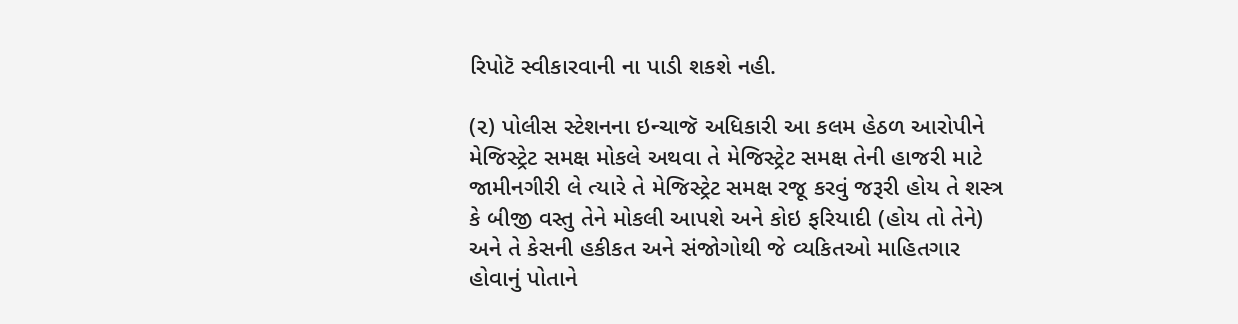રિપોટૅ સ્વીકારવાની ના પાડી શકશે નહી.

(૨) પોલીસ સ્ટેશનના ઇન્ચાજૅ અધિકારી આ કલમ હેઠળ આરોપીને મેજિસ્ટ્રેટ સમક્ષ મોકલે અથવા તે મેજિસ્ટ્રેટ સમક્ષ તેની હાજરી માટે જામીનગીરી લે ત્યારે તે મેજિસ્ટ્રેટ સમક્ષ રજૂ કરવું જરૂરી હોય તે શસ્ત્ર કે બીજી વસ્તુ તેને મોકલી આપશે અને કોઇ ફરિયાદી (હોય તો તેને) અને તે કેસની હકીકત અને સંજોગોથી જે વ્યકિતઓ માહિતગાર હોવાનું પોતાને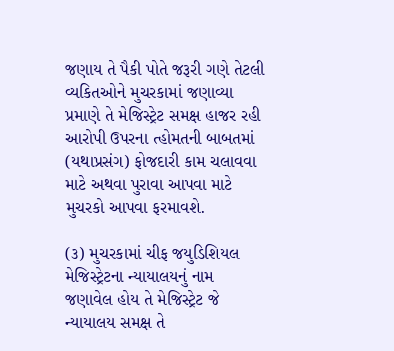જણાય તે પૈકી પોતે જરૂરી ગણે તેટલી વ્યકિતઓને મુચરકામાં જણાવ્યા પ્રમાણે તે મેજિસ્ટ્રેટ સમક્ષ હાજર રહી આરોપી ઉપરના ત્હોમતની બાબતમાં (યથાપ્રસંગ) ફોજદારી કામ ચલાવવા માટે અથવા પુરાવા આપવા માટે મુચરકો આપવા ફરમાવશે.

(૩) મુચરકામાં ચીફ જયુડિશિયલ મેજિસ્ટ્રેટના ન્યાયાલયનું નામ જણાવેલ હોય તે મેજિસ્ટ્રેટ જે ન્યાયાલય સમક્ષ તે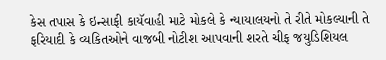કેસ તપાસ કે ઇન્સાફી કાયૅવાહી માટે મોકલે કે ન્યાયાલયનો તે રીતે મોકલ્યાની તે ફરિયાદી કે વ્યકિતઓને વાજબી નોટીશ આપવાની શરતે ચીફ જયુડિશિયલ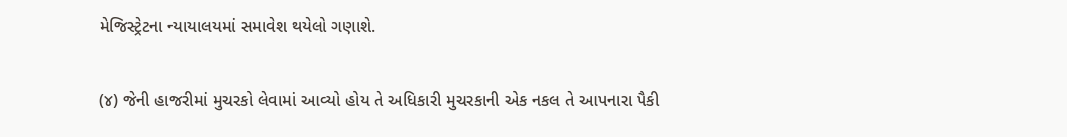મેજિસ્ટ્રેટના ન્યાયાલયમાં સમાવેશ થયેલો ગણાશે.

(૪) જેની હાજરીમાં મુચરકો લેવામાં આવ્યો હોય તે અધિકારી મુચરકાની એક નકલ તે આપનારા પૈકી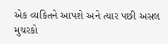એક વ્યકિતને આપશે અને ત્યાર પછી અસલ મુચરકો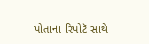પોતાના રિપોટૅ સાથે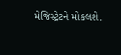મેજિસ્ટ્રેટને મોકલશે.